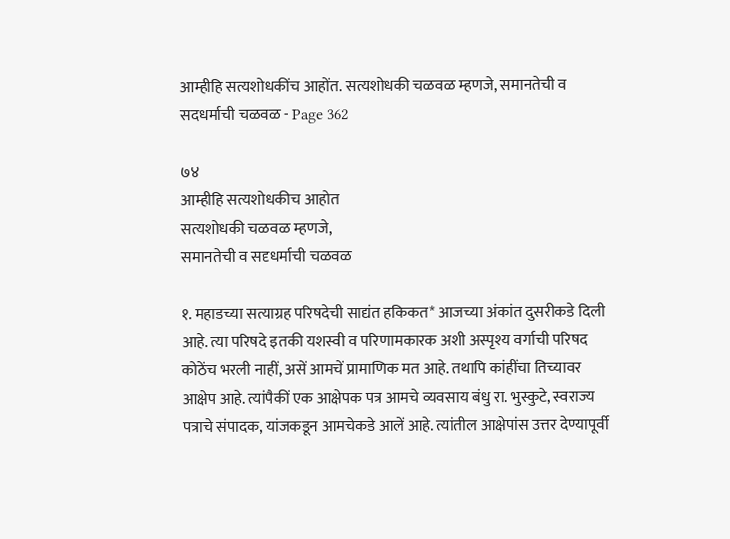आम्हीहि सत्यशोधकींच आहोंत. सत्यशोधकी चळवळ म्हणजे, समानतेची व सदधर्माची चळवळ - Page 362

७४
आम्हीहि सत्यशोधकीच आहोत
सत्यशोधकी चळवळ म्हणजे,
समानतेची व सदृधर्माची चळवळ

१. महाडच्या सत्याग्रह परिषदेची साद्यंत हकिकत* आजच्या अंकांत दुसरीकडे दिली आहे. त्या परिषदे इतकी यशस्वी व परिणामकारक अशी अस्पृश्य वर्गाची परिषद कोठेंच भरली नाहीं, असें आमचें प्रामाणिक मत आहे. तथापि कांहींचा तिच्यावर आक्षेप आहे. त्यांपैकीं एक आक्षेपक पत्र आमचे व्यवसाय बंधु रा. भुस्कुटे, स्वराज्य पत्राचे संपादक, यांजकडून आमचेकडे आलें आहे. त्यांतील आक्षेपांस उत्तर देण्यापूर्वी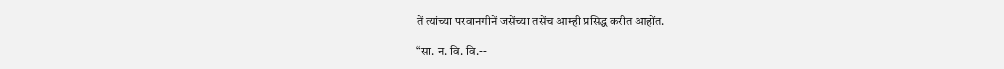तें त्यांच्या परवानगीनें जसेंच्या तसेंच आम्ही प्रसिद्ध करीत आहोंत.

“सा. न. वि. वि.--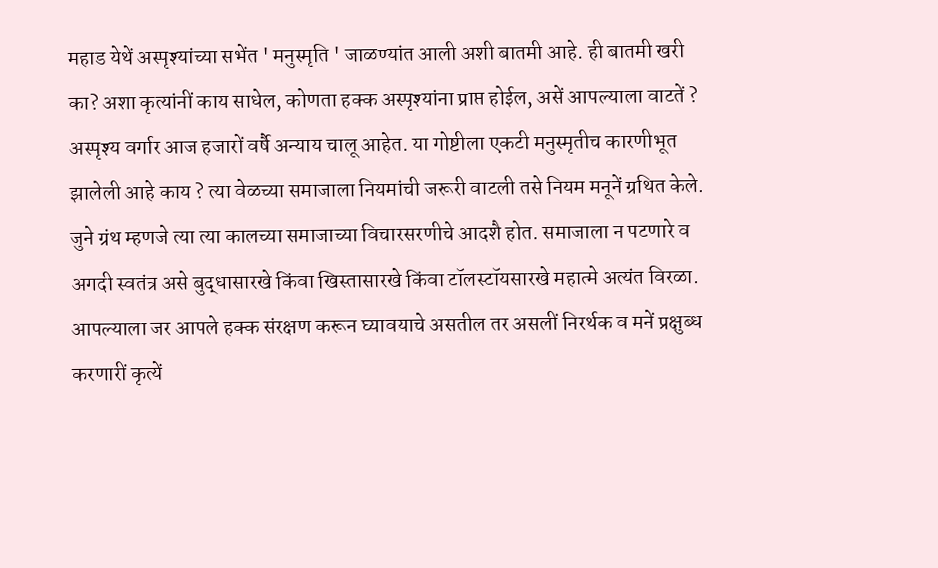महाड येथें अस्पृश्यांच्या सभेंत ' मनुस्मृति ' जाळण्यांत आली अशी बातमी आहे. ही बातमी खरी का? अशा कृत्यांनीं काय साधेल, कोणता हक्क अस्पृश्यांना प्राप्त होईल, असें आपल्याला वाटतें ? अस्पृश्य वर्गार आज हजारों वर्षै अन्याय चालू आहेत. या गोष्टीला एकटी मनुस्मृतीच कारणीभूत झालेली आहे काय ? त्या वेळच्या समाजाला नियमांची जरूरी वाटली तसे नियम मनूनें ग्रथित केले. जुने ग्रंथ म्हणजे त्या त्या कालच्या समाजाच्या विचारसरणीचे आदशै होत. समाजाला न पटणारे व अगदी स्वतंत्र असे बुद्धासारखे किंवा खिस्तासारखे किंवा टॉलस्टॉयसारखे महात्मे अत्यंत विरळा. आपल्याला जर आपले हक्क संरक्षण करून घ्यावयाचे असतील तर असलीं निरर्थक व मनें प्रक्षुब्ध करणारीं कृत्यें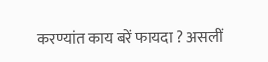करण्यांत काय बरें फायदा ? असलीं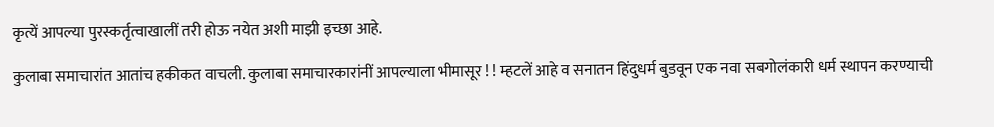कृत्यें आपल्या पुरस्कर्तृत्वाखालीं तरी होऊ नयेत अशी माझी इच्छा आहे.

कुलाबा समाचारांत आतांच हकीकत वाचली. कुलाबा समाचारकारांनीं आपल्याला भीमासूर ! ! म्हटलें आहे व सनातन हिंदुधर्म बुडवून एक नवा सबगोलंकारी धर्म स्थापन करण्याची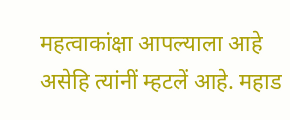महत्वाकांक्षा आपल्याला आहे असेहि त्यांनीं म्हटलें आहे. महाड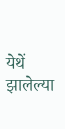येथें झालेल्या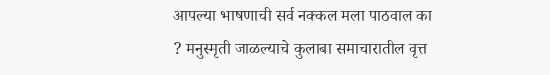आपल्या भाषणाची सर्व नक्कल मला पाठवाल का ? मनुस्मृती जाळल्याचे कुलाबा समाचारातील वृत्त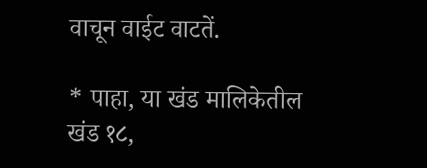वाचून वाईट वाटतें.

* पाहा, या खंड मालिकेतील खंड १८,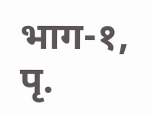भाग-१, पृ.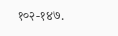१०२-१४७.